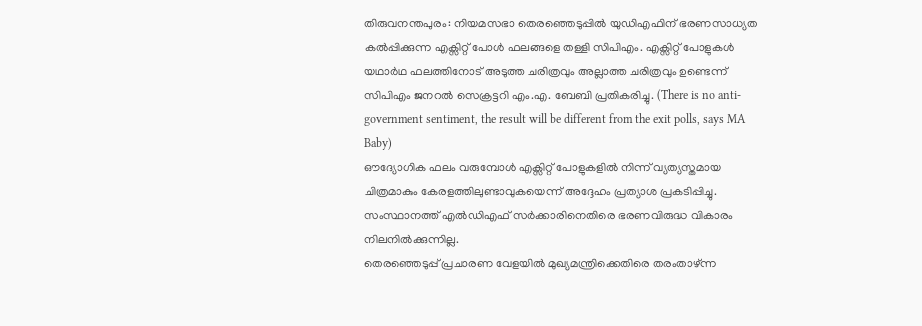തിരുവനന്തപുരം: നിയമസഭാ തെരഞ്ഞെടുപ്പിൽ യുഡിഎഫിന് ഭരണസാധ്യത കൽപ്പിക്കുന്ന എക്സിറ്റ് പോൾ ഫലങ്ങളെ തള്ളി സിപിഎം. എക്സിറ്റ് പോളുകൾ യഥാർഥ ഫലത്തിനോട് അടുത്ത ചരിത്രവും അല്ലാത്ത ചരിത്രവും ഉണ്ടെന്ന് സിപിഎം ജനറൽ സെക്രട്ടറി എം.എ. ബേബി പ്രതികരിച്ചു. (There is no anti-government sentiment, the result will be different from the exit polls, says MA Baby)
ഔദ്യോഗിക ഫലം വരുമ്പോൾ എക്സിറ്റ് പോളുകളിൽ നിന്ന് വ്യത്യസ്തമായ ചിത്രമാകും കേരളത്തിലുണ്ടാവുകയെന്ന് അദ്ദേഹം പ്രത്യാശ പ്രകടിപ്പിച്ചു. സംസ്ഥാനത്ത് എൽഡിഎഫ് സർക്കാരിനെതിരെ ഭരണവിരുദ്ധ വികാരം നിലനിൽക്കുന്നില്ല.
തെരഞ്ഞെടുപ്പ് പ്രചാരണ വേളയിൽ മുഖ്യമന്ത്രിക്കെതിരെ തരംതാഴ്ന്ന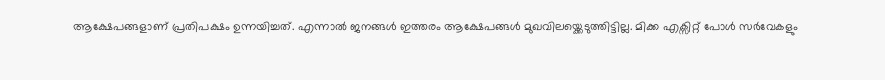ആക്ഷേപങ്ങളാണ് പ്രതിപക്ഷം ഉന്നയിച്ചത്. എന്നാൽ ജനങ്ങൾ ഇത്തരം ആക്ഷേപങ്ങൾ മുഖവിലയ്ക്കെടുത്തിട്ടില്ല. മിക്ക എക്സിറ്റ് പോൾ സർവേകളും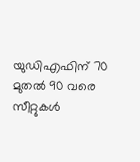യുഡിഎഫിന് 70 മുതൽ 90 വരെ സീറ്റുകൾ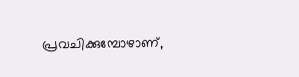പ്രവചിക്കുമ്പോഴാണ്,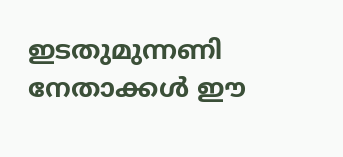ഇടതുമുന്നണി നേതാക്കൾ ഈ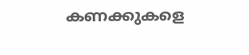കണക്കുകളെ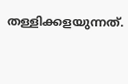തള്ളിക്കളയുന്നത്.